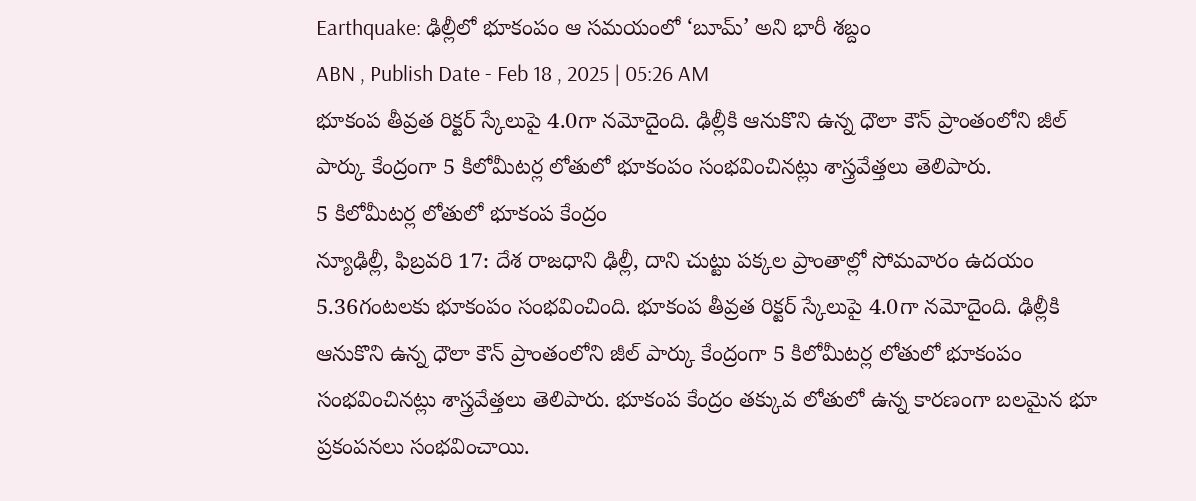Earthquake: ఢిల్లీలో భూకంపం ఆ సమయంలో ‘బూమ్’ అని భారీ శబ్దం
ABN , Publish Date - Feb 18 , 2025 | 05:26 AM
భూకంప తీవ్రత రిక్టర్ స్కేలుపై 4.0గా నమోదైంది. ఢిల్లీకి ఆనుకొని ఉన్న ధౌలా కౌన్ ప్రాంతంలోని జీల్ పార్కు కేంద్రంగా 5 కిలోమీటర్ల లోతులో భూకంపం సంభవించినట్లు శాస్త్రవేత్తలు తెలిపారు.
5 కిలోమీటర్ల లోతులో భూకంప కేంద్రం
న్యూఢిల్లీ, ఫిబ్రవరి 17: దేశ రాజధాని ఢిల్లీ, దాని చుట్టు పక్కల ప్రాంతాల్లో సోమవారం ఉదయం 5.36గంటలకు భూకంపం సంభవించింది. భూకంప తీవ్రత రిక్టర్ స్కేలుపై 4.0గా నమోదైంది. ఢిల్లీకి ఆనుకొని ఉన్న ధౌలా కౌన్ ప్రాంతంలోని జీల్ పార్కు కేంద్రంగా 5 కిలోమీటర్ల లోతులో భూకంపం సంభవించినట్లు శాస్త్రవేత్తలు తెలిపారు. భూకంప కేంద్రం తక్కువ లోతులో ఉన్న కారణంగా బలమైన భూ ప్రకంపనలు సంభవించాయి.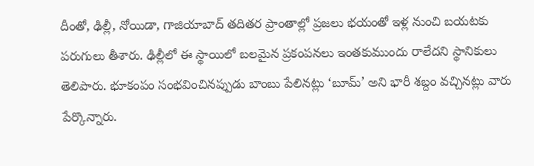దీంతో, ఢిల్లీ, నోయిడా, గాజియాబాద్ తదితర ప్రాంతాల్లో ప్రజలు భయంతో ఇళ్ల నుంచి బయటకు పరుగులు తీశారు. ఢిల్లీలో ఈ స్థాయిలో బలమైన ప్రకంపనలు ఇంతకుముందు రాలేదని స్థానికులు తెలిపారు. భూకంపం సంభవించినప్పుడు బాంబు పేలినట్లు ‘బూమ్’ అని భారీ శబ్దం వచ్చినట్లు వారు పేర్కొన్నారు.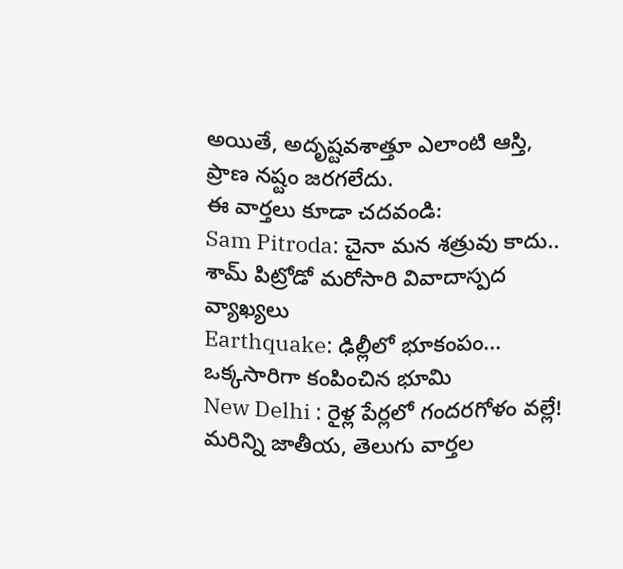అయితే, అదృష్టవశాత్తూ ఎలాంటి ఆస్తి, ప్రాణ నష్టం జరగలేదు.
ఈ వార్తలు కూడా చదవండి:
Sam Pitroda: చైనా మన శత్రువు కాదు.. శామ్ పిట్రోడో మరోసారి వివాదాస్పద వ్యాఖ్యలు
Earthquake: ఢిల్లీలో భూకంపం... ఒక్కసారిగా కంపించిన భూమి
New Delhi : రైళ్ల పేర్లలో గందరగోళం వల్లే!
మరిన్ని జాతీయ, తెలుగు వార్తల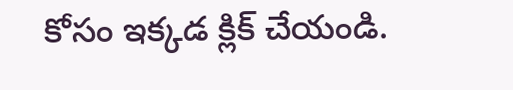కోసం ఇక్కడ క్లిక్ చేయండి.